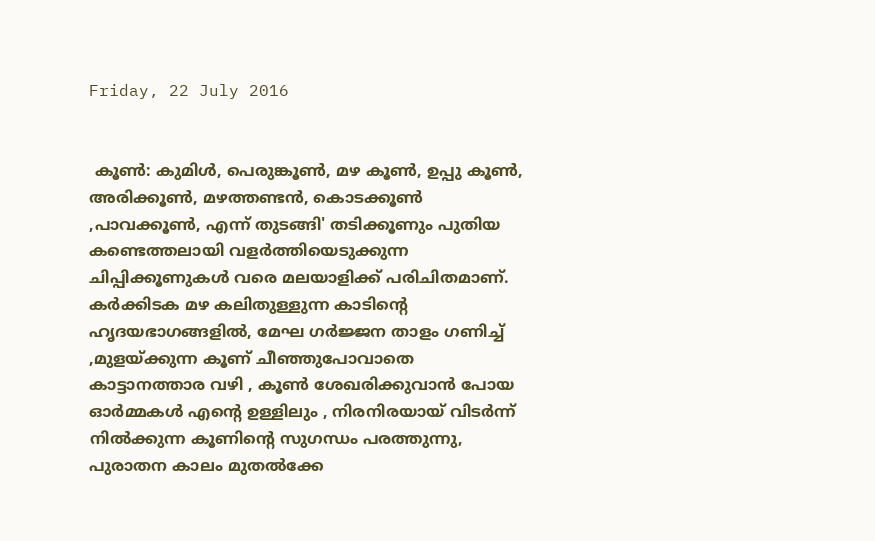Friday, 22 July 2016


 കൂൺ: കുമിൾ, പെരുങ്കൂൺ, മഴ കൂൺ, ഉപ്പു കൂൺ, അരിക്കൂൺ, മഴത്തണ്ടൻ, കൊടക്കൂൺ ,പാവക്കൂൺ, എന്ന് തുടങ്ങി' തടിക്കൂണും പുതിയ കണ്ടെത്തലായി വളർത്തിയെടുക്കുന്ന ചിപ്പിക്കൂണുകൾ വരെ മലയാളിക്ക് പരിചിതമാണ്. കർക്കിടക മഴ കലിതുള്ളുന്ന കാടിന്റെ ഹൃദയഭാഗങ്ങളിൽ, മേഘ ഗർജ്ജന താളം ഗണിച്ച് ,മുളയ്ക്കുന്ന കൂണ് ചീഞ്ഞുപോവാതെ കാട്ടാനത്താര വഴി , കൂൺ ശേഖരിക്കുവാൻ പോയ ഓർമ്മകൾ എന്റെ ഉള്ളിലും , നിരനിരയായ് വിടർന്ന് നിൽക്കുന്ന കൂണിന്റെ സുഗന്ധം പരത്തുന്നു, പുരാതന കാലം മുതൽക്കേ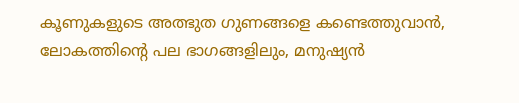കൂണുകളുടെ അത്ഭുത ഗുണങ്ങളെ കണ്ടെത്തുവാൻ, ലോകത്തിന്റെ പല ഭാഗങ്ങളിലും, മനുഷ്യൻ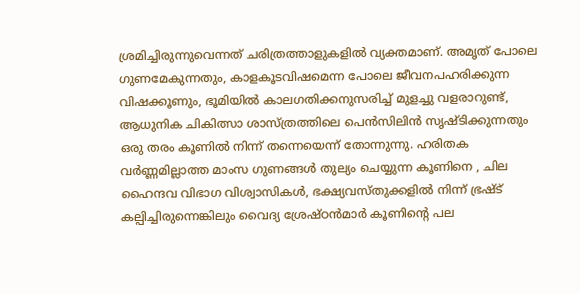ശ്രമിച്ചിരുന്നുവെന്നത് ചരിത്രത്താളുകളിൽ വ്യക്തമാണ്. അമൃത് പോലെ ഗുണമേകുന്നതും, കാളകൂടവിഷമെന്ന പോലെ ജീവനപഹരിക്കുന്ന വിഷക്കൂണും, ഭൂമിയിൽ കാലഗതിക്കനുസരിച്ച് മുളച്ചു വളരാറുണ്ട്, ആധുനിക ചികിത്സാ ശാസ്ത്രത്തിലെ പെൻസിലിൻ സൃഷ്ടിക്കുന്നതും ഒരു തരം കൂണിൽ നിന്ന് തന്നെയെന്ന് തോന്നുന്നു. ഹരിതക വർണ്ണമില്ലാത്ത മാംസ ഗുണങ്ങൾ തുല്യം ചെയ്യുന്ന കൂണിനെ , ചില ഹൈന്ദവ വിഭാഗ വിശ്വാസികൾ, ഭക്ഷ്യവസ്തുക്കളിൽ നിന്ന് ഭ്രഷ്ട് കല്പിച്ചിരുന്നെങ്കിലും വൈദ്യ ശ്രേഷ്ഠൻമാർ കൂണിന്റെ പല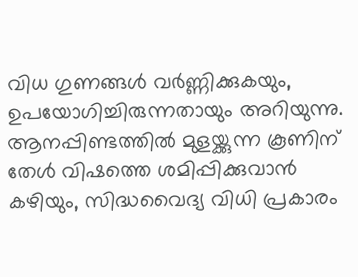വിധ ഗുണങ്ങൾ വർണ്ണിക്കുകയും, ഉപയോഗിച്ചിരുന്നതായും അറിയുന്നു. ആനപ്പിണ്ടത്തിൽ മുളയ്ക്കുന്ന കൂണിന് തേൾ വിഷത്തെ ശമിപ്പിക്കുവാൻ കഴിയും, സിദ്ധവൈദ്യ വിധി പ്രകാരം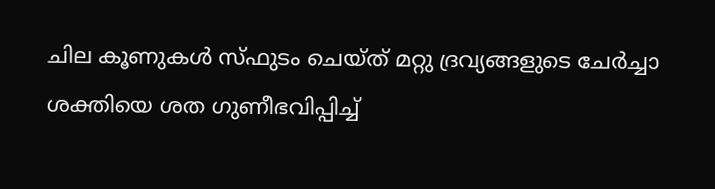ചില കൂണുകൾ സ്ഫുടം ചെയ്ത് മറ്റു ദ്രവ്യങ്ങളുടെ ചേർച്ചാ ശക്തിയെ ശത ഗുണീഭവിപ്പിച്ച്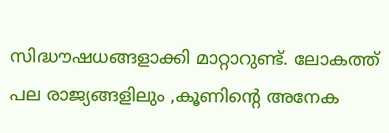സിദ്ധൗഷധങ്ങളാക്കി മാറ്റാറുണ്ട്. ലോകത്ത് പല രാജ്യങ്ങളിലും ,കൂണിന്റെ അനേക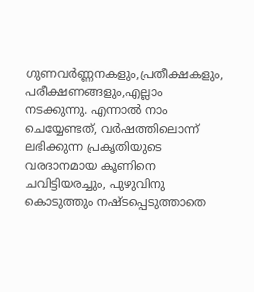ഗുണവർണ്ണനകളും,പ്രതീക്ഷകളും, പരീക്ഷണങ്ങളും,എല്ലാം നടക്കുന്നു. എന്നാൽ നാം ചെയ്യേണ്ടത്, വർഷത്തിലൊന്ന് ലഭിക്കുന്ന പ്രകൃതിയുടെ വരദാനമായ കൂണിനെ ചവിട്ടിയരച്ചും, പുഴുവിനു കൊടുത്തും നഷ്ടപ്പെടുത്താതെ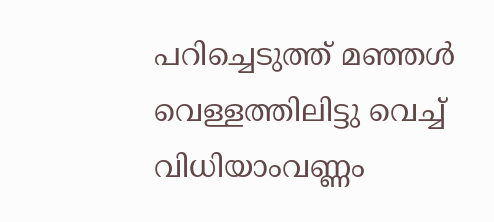പറിച്ചെടുത്ത് മഞ്ഞൾ വെള്ളത്തിലിട്ടു വെച്ച് വിധിയാംവണ്ണം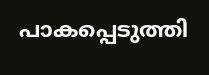പാകപ്പെടുത്തി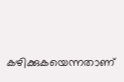കഴിക്കുകയെന്നതാണ്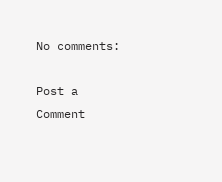No comments:

Post a Comment